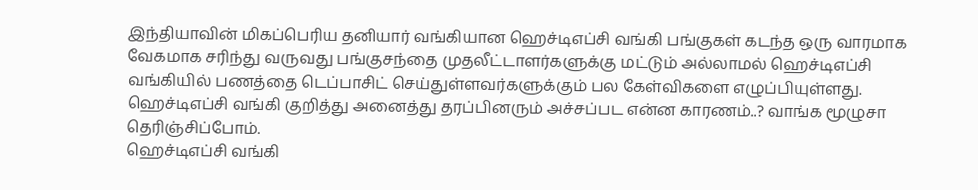இந்தியாவின் மிகப்பெரிய தனியார் வங்கியான ஹெச்டிஎப்சி வங்கி பங்குகள் கடந்த ஒரு வாரமாக வேகமாக சரிந்து வருவது பங்குசந்தை முதலீட்டாளர்களுக்கு மட்டும் அல்லாமல் ஹெச்டிஎப்சி வங்கியில் பணத்தை டெப்பாசிட் செய்துள்ளவர்களுக்கும் பல கேள்விகளை எழுப்பியுள்ளது. ஹெச்டிஎப்சி வங்கி குறித்து அனைத்து தரப்பினரும் அச்சப்பட என்ன காரணம்..? வாங்க மூழுசா தெரிஞ்சிப்போம்.
ஹெச்டிஎப்சி வங்கி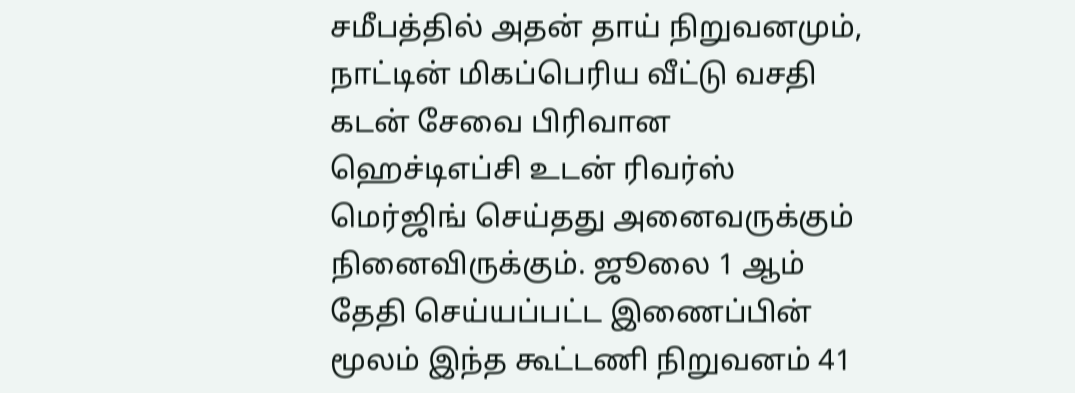சமீபத்தில் அதன் தாய் நிறுவனமும், நாட்டின் மிகப்பெரிய வீட்டு வசதி கடன் சேவை பிரிவான ஹெச்டிஎப்சி உடன் ரிவர்ஸ் மெர்ஜிங் செய்தது அனைவருக்கும் நினைவிருக்கும். ஜூலை 1 ஆம் தேதி செய்யப்பட்ட இணைப்பின் மூலம் இந்த கூட்டணி நிறுவனம் 41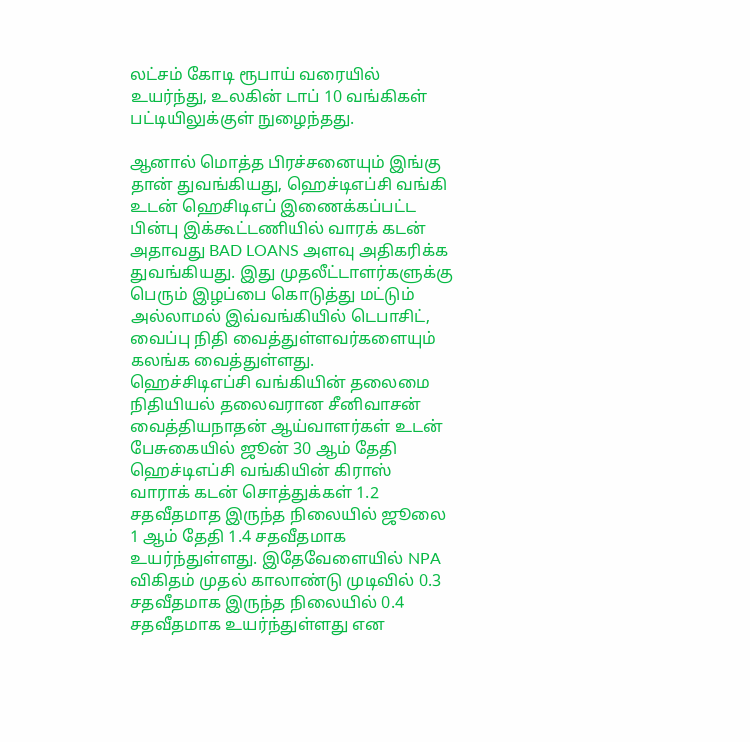லட்சம் கோடி ரூபாய் வரையில் உயர்ந்து, உலகின் டாப் 10 வங்கிகள் பட்டியிலுக்குள் நுழைந்தது.

ஆனால் மொத்த பிரச்சனையும் இங்கு தான் துவங்கியது, ஹெச்டிஎப்சி வங்கி உடன் ஹெசிடிஎப் இணைக்கப்பட்ட பின்பு இக்கூட்டணியில் வாரக் கடன் அதாவது BAD LOANS அளவு அதிகரிக்க துவங்கியது. இது முதலீட்டாளர்களுக்கு பெரும் இழப்பை கொடுத்து மட்டும் அல்லாமல் இவ்வங்கியில் டெபாசிட், வைப்பு நிதி வைத்துள்ளவர்களையும் கலங்க வைத்துள்ளது.
ஹெச்சிடிஎப்சி வங்கியின் தலைமை நிதியியல் தலைவரான சீனிவாசன் வைத்தியநாதன் ஆய்வாளர்கள் உடன் பேசுகையில் ஜூன் 30 ஆம் தேதி ஹெச்டிஎப்சி வங்கியின் கிராஸ் வாராக் கடன் சொத்துக்கள் 1.2 சதவீதமாத இருந்த நிலையில் ஜூலை 1 ஆம் தேதி 1.4 சதவீதமாக உயர்ந்துள்ளது. இதேவேளையில் NPA விகிதம் முதல் காலாண்டு முடிவில் 0.3 சதவீதமாக இருந்த நிலையில் 0.4 சதவீதமாக உயர்ந்துள்ளது என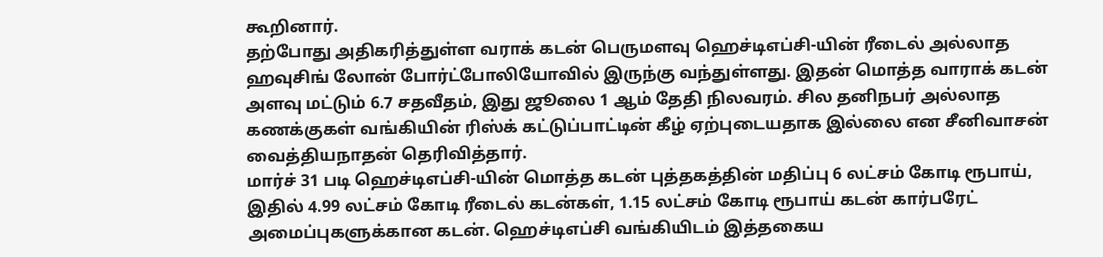கூறினார்.
தற்போது அதிகரித்துள்ள வராக் கடன் பெருமளவு ஹெச்டிஎப்சி-யின் ரீடைல் அல்லாத ஹவுசிங் லோன் போர்ட்போலியோவில் இருந்கு வந்துள்ளது. இதன் மொத்த வாராக் கடன் அளவு மட்டும் 6.7 சதவீதம், இது ஜூலை 1 ஆம் தேதி நிலவரம். சில தனிநபர் அல்லாத கணக்குகள் வங்கியின் ரிஸ்க் கட்டுப்பாட்டின் கீழ் ஏற்புடையதாக இல்லை என சீனிவாசன் வைத்தியநாதன் தெரிவித்தார்.
மார்ச் 31 படி ஹெச்டிஎப்சி-யின் மொத்த கடன் புத்தகத்தின் மதிப்பு 6 லட்சம் கோடி ரூபாய், இதில் 4.99 லட்சம் கோடி ரீடைல் கடன்கள், 1.15 லட்சம் கோடி ரூபாய் கடன் கார்பரேட் அமைப்புகளுக்கான கடன். ஹெச்டிஎப்சி வங்கியிடம் இத்தகைய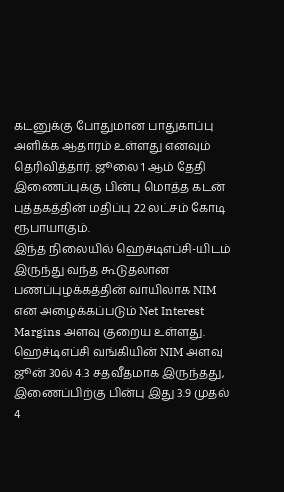கடனுக்கு போதுமான பாதுகாப்பு அளிக்க ஆதாரம் உள்ளது எனவும் தெரிவித்தார். ஜூலை 1 ஆம் தேதி இணைப்புக்கு பின்பு மொத்த கடன் புத்தகத்தின் மதிப்பு 22 லட்சம் கோடி ரூபாயாகும்.
இந்த நிலையில் ஹெச்டிஎப்சி-யிடம் இருந்து வந்த கூடுதலான பணப்புழக்கத்தின் வாயிலாக NIM என அழைக்கப்படும் Net Interest Margins அளவு குறைய உள்ளது. ஹெச்டிஎப்சி வங்கியின் NIM அளவு ஜூன் 30ல் 4.3 சதவீதமாக இருந்தது, இணைப்பிற்கு பின்பு இது 3.9 முதல் 4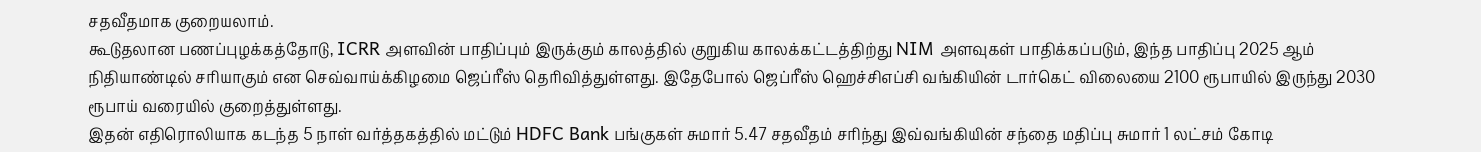சதவீதமாக குறையலாம்.
கூடுதலான பணப்புழக்கத்தோடு, ICRR அளவின் பாதிப்பும் இருக்கும் காலத்தில் குறுகிய காலக்கட்டத்திற்து NIM அளவுகள் பாதிக்கப்படும், இந்த பாதிப்பு 2025 ஆம் நிதியாண்டில் சரியாகும் என செவ்வாய்க்கிழமை ஜெப்ரீஸ் தெரிவித்துள்ளது. இதேபோல் ஜெப்ரீஸ் ஹெச்சிஎப்சி வங்கியின் டார்கெட் விலையை 2100 ரூபாயில் இருந்து 2030 ரூபாய் வரையில் குறைத்துள்ளது.
இதன் எதிரொலியாக கடந்த 5 நாள் வர்த்தகத்தில் மட்டும் HDFC Bank பங்குகள் சுமார் 5.47 சதவீதம் சரிந்து இவ்வங்கியின் சந்தை மதிப்பு சுமார் 1 லட்சம் கோடி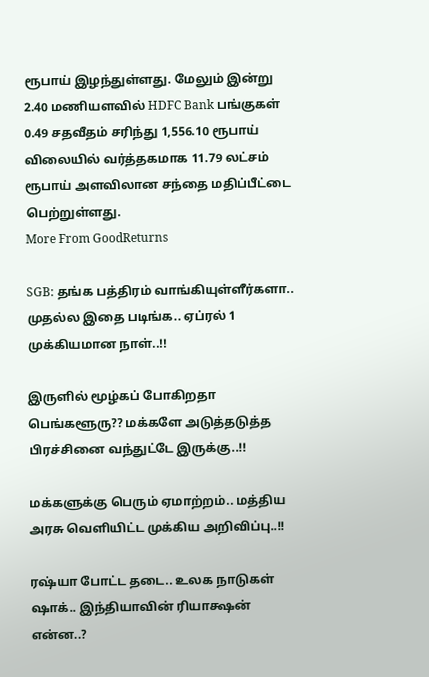ரூபாய் இழந்துள்ளது. மேலும் இன்று 2.40 மணியளவில் HDFC Bank பங்குகள் 0.49 சதவீதம் சரிந்து 1,556.10 ரூபாய் விலையில் வர்த்தகமாக 11.79 லட்சம் ரூபாய் அளவிலான சந்தை மதிப்பீட்டை பெற்றுள்ளது.
More From GoodReturns

SGB: தங்க பத்திரம் வாங்கியுள்ளீர்களா.. முதல்ல இதை படிங்க.. ஏப்ரல் 1 முக்கியமான நாள்..!!

இருளில் மூழ்கப் போகிறதா பெங்களூரு?? மக்களே அடுத்தடுத்த பிரச்சினை வந்துட்டே இருக்கு..!!

மக்களுக்கு பெரும் ஏமாற்றம்.. மத்திய அரசு வெளியிட்ட முக்கிய அறிவிப்பு..!!

ரஷ்யா போட்ட தடை.. உலக நாடுகள் ஷாக்.. இந்தியாவின் ரியாக்ஷன் என்ன..?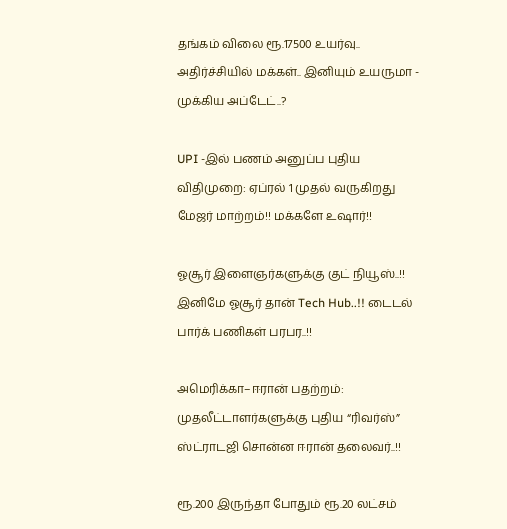தங்கம் விலை ரூ.17500 உயர்வு.. அதிர்ச்சியில் மக்கள்.. இனியும் உயருமா - முக்கிய அப்டேட்..?

UPI -இல் பணம் அனுப்ப புதிய விதிமுறை: ஏப்ரல் 1 முதல் வருகிறது மேஜர் மாற்றம்!! மக்களே உஷார்!!

ஓசூர் இளைஞர்களுக்கு குட் நியூஸ்..!! இனிமே ஓசூர் தான் Tech Hub..!! டைடல் பார்க் பணிகள் பரபர..!!

அமெரிக்கா–ஈரான் பதற்றம்: முதலீட்டாளர்களுக்கு புதிய “ரிவர்ஸ்” ஸ்ட்ராடஜி சொன்ன ஈரான் தலைவர்..!!

ரூ.200 இருந்தா போதும் ரூ.20 லட்சம்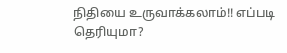நிதியை உருவாக்கலாம்!! எப்படி தெரியுமா?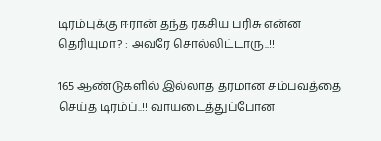டிரம்புக்கு ஈரான் தந்த ரகசிய பரிசு என்ன தெரியுமா? : அவரே சொல்லிட்டாரு..!!

165 ஆண்டுகளில் இல்லாத தரமான சம்பவத்தை செய்த டிரம்ப்..!! வாயடைத்துப்போன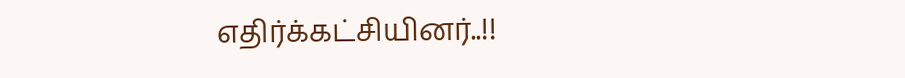எதிர்க்கட்சியினர்..!!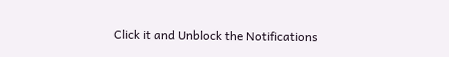Click it and Unblock the Notifications